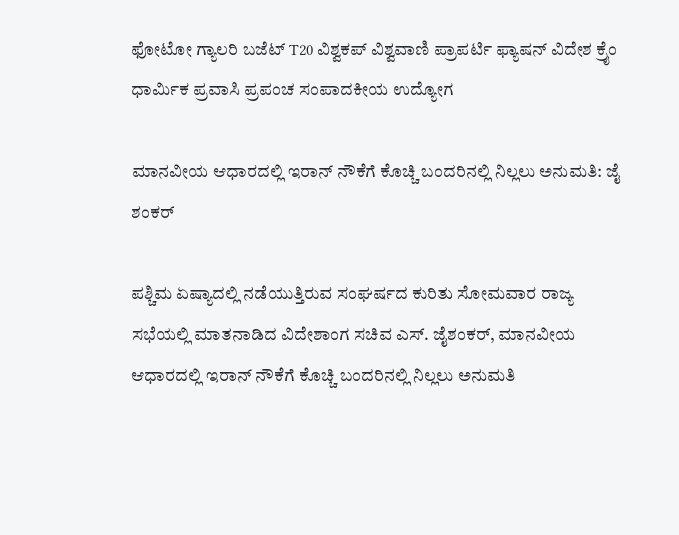ಫೋಟೋ ಗ್ಯಾಲರಿ ಬಜೆಟ್ T20 ವಿಶ್ವಕಪ್ ವಿಶ್ವವಾಣಿ ಪ್ರಾಪರ್ಟಿ ಫ್ಯಾಷನ್ ವಿದೇಶ ಕ್ರೈಂ ಧಾರ್ಮಿಕ ಪ್ರವಾಸಿ ಪ್ರಪಂಚ ಸಂಪಾದಕೀಯ ಉದ್ಯೋಗ

ಮಾನವೀಯ ಆಧಾರದಲ್ಲಿ ಇರಾನ್ ನೌಕೆಗೆ ಕೊಚ್ಚಿ ಬಂದರಿನಲ್ಲಿ ನಿಲ್ಲಲು ಅನುಮತಿ: ಜೈ ಶಂಕರ್

ಪಶ್ಚಿಮ ಏಷ್ಯಾದಲ್ಲಿ ನಡೆಯುತ್ತಿರುವ ಸಂಘರ್ಷದ ಕುರಿತು ಸೋಮವಾರ ರಾಜ್ಯ ಸಭೆಯಲ್ಲಿ ಮಾತನಾಡಿದ ವಿದೇಶಾಂಗ ಸಚಿವ ಎಸ್. ಜೈಶಂಕರ್, ಮಾನವೀಯ ಆಧಾರದಲ್ಲಿ ಇರಾನ್ ನೌಕೆಗೆ ಕೊಚ್ಚಿ ಬಂದರಿನಲ್ಲಿ ನಿಲ್ಲಲು ಅನುಮತಿ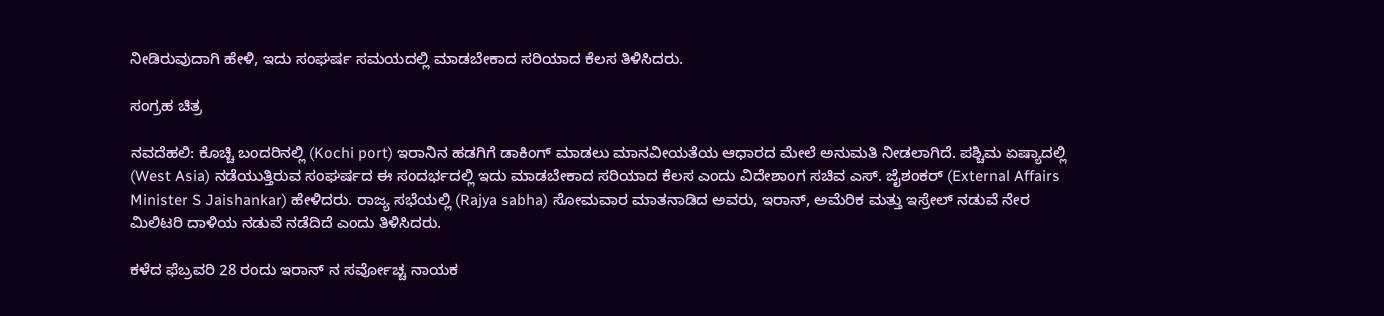ನೀಡಿರುವುದಾಗಿ ಹೇಳಿ, ಇದು ಸಂಘರ್ಷ ಸಮಯದಲ್ಲಿ ಮಾಡಬೇಕಾದ ಸರಿಯಾದ ಕೆಲಸ ತಿಳಿಸಿದರು.

ಸಂಗ್ರಹ ಚಿತ್ರ

ನವದೆಹಲಿ: ಕೊಚ್ಚಿ ಬಂದರಿನಲ್ಲಿ (Kochi port) ಇರಾನಿನ ಹಡಗಿಗೆ ಡಾಕಿಂಗ್ ಮಾಡಲು ಮಾನವೀಯತೆಯ ಆಧಾರದ ಮೇಲೆ ಅನುಮತಿ ನೀಡಲಾಗಿದೆ. ಪಶ್ಚಿಮ ಏಷ್ಯಾದಲ್ಲಿ (West Asia) ನಡೆಯುತ್ತಿರುವ ಸಂಘರ್ಷದ ಈ ಸಂದರ್ಭದಲ್ಲಿ ಇದು ಮಾಡಬೇಕಾದ ಸರಿಯಾದ ಕೆಲಸ ಎಂದು ವಿದೇಶಾಂಗ ಸಚಿವ ಎಸ್. ಜೈಶಂಕರ್ (External Affairs Minister S Jaishankar) ಹೇಳಿದರು. ರಾಜ್ಯ ಸಭೆಯಲ್ಲಿ (Rajya sabha) ಸೋಮವಾರ ಮಾತನಾಡಿದ ಅವರು, ಇರಾನ್, ಅಮೆರಿಕ ಮತ್ತು ಇಸ್ರೇಲ್ ನಡುವೆ ನೇರ ಮಿಲಿಟರಿ ದಾಳಿಯ ನಡುವೆ ನಡೆದಿದೆ ಎಂದು ತಿಳಿಸಿದರು.

ಕಳೆದ ಫೆಬ್ರವರಿ 28 ರಂದು ಇರಾನ್ ನ ಸರ್ವೋಚ್ಚ ನಾಯಕ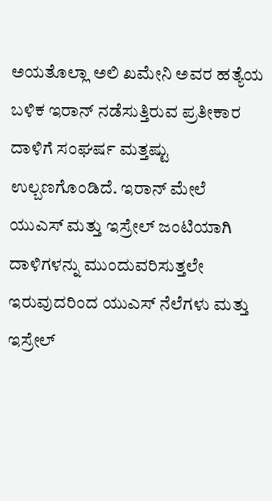ಅಯತೊಲ್ಲಾ ಅಲಿ ಖಮೇನಿ ಅವರ ಹತ್ಯೆಯ ಬಳಿಕ ಇರಾನ್ ನಡೆಸುತ್ತಿರುವ ಪ್ರತೀಕಾರ ದಾಳಿಗೆ ಸಂಘರ್ಷ ಮತ್ತಷ್ಟು ಉಲ್ಬಣಗೊಂಡಿದೆ. ಇರಾನ್ ಮೇಲೆ ಯುಎಸ್ ಮತ್ತು ಇಸ್ರೇಲ್ ಜಂಟಿಯಾಗಿ ದಾಳಿಗಳನ್ನು ಮುಂದುವರಿಸುತ್ತಲೇ ಇರುವುದರಿಂದ ಯುಎಸ್ ನೆಲೆಗಳು ಮತ್ತು ಇಸ್ರೇಲ್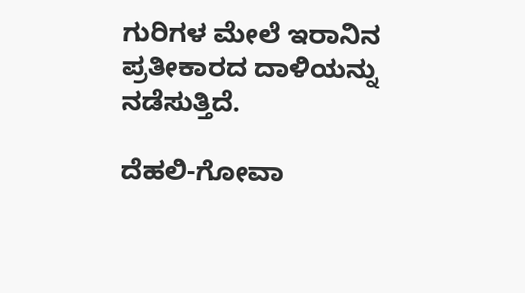ಗುರಿಗಳ ಮೇಲೆ ಇರಾನಿನ ಪ್ರತೀಕಾರದ ದಾಳಿಯನ್ನು ನಡೆಸುತ್ತಿದೆ.

ದೆಹಲಿ-ಗೋವಾ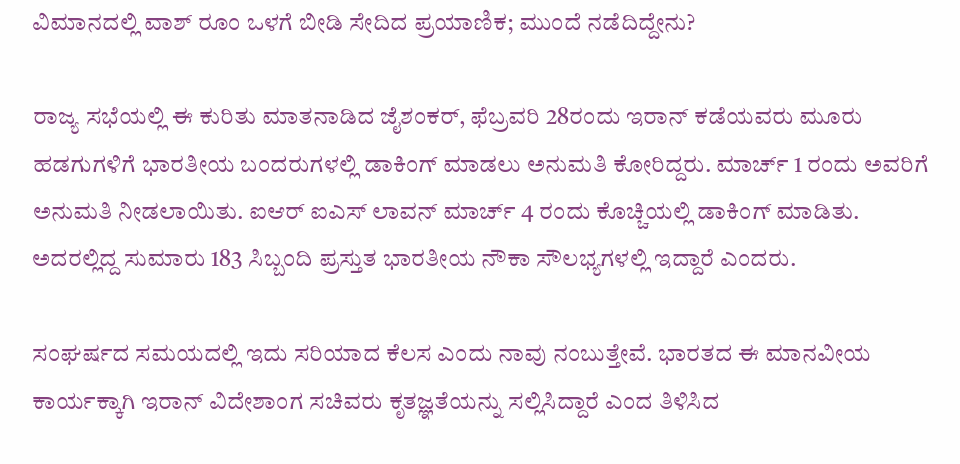ವಿಮಾನದಲ್ಲಿ ವಾಶ್ ರೂಂ ಒಳಗೆ ಬೀಡಿ ಸೇದಿದ ಪ್ರಯಾಣಿಕ; ಮುಂದೆ ನಡೆದಿದ್ದೇನು?

ರಾಜ್ಯ ಸಭೆಯಲ್ಲಿ ಈ ಕುರಿತು ಮಾತನಾಡಿದ ಜೈಶಂಕರ್, ಫೆಬ್ರವರಿ 28ರಂದು ಇರಾನ್ ಕಡೆಯವರು ಮೂರು ಹಡಗುಗಳಿಗೆ ಭಾರತೀಯ ಬಂದರುಗಳಲ್ಲಿ ಡಾಕಿಂಗ್ ಮಾಡಲು ಅನುಮತಿ ಕೋರಿದ್ದರು. ಮಾರ್ಚ್ 1 ರಂದು ಅವರಿಗೆ ಅನುಮತಿ ನೀಡಲಾಯಿತು. ಐಆರ್ ಐಎಸ್ ಲಾವನ್ ಮಾರ್ಚ್ 4 ರಂದು ಕೊಚ್ಚಿಯಲ್ಲಿ ಡಾಕಿಂಗ್ ಮಾಡಿತು. ಅದರಲ್ಲಿದ್ದ ಸುಮಾರು 183 ಸಿಬ್ಬಂದಿ ಪ್ರಸ್ತುತ ಭಾರತೀಯ ನೌಕಾ ಸೌಲಭ್ಯಗಳಲ್ಲಿ ಇದ್ದಾರೆ ಎಂದರು.

ಸಂಘರ್ಷದ ಸಮಯದಲ್ಲಿ ಇದು ಸರಿಯಾದ ಕೆಲಸ ಎಂದು ನಾವು ನಂಬುತ್ತೇವೆ. ಭಾರತದ ಈ ಮಾನವೀಯ ಕಾರ್ಯಕ್ಕಾಗಿ ಇರಾನ್ ವಿದೇಶಾಂಗ ಸಚಿವರು ಕೃತಜ್ಞತೆಯನ್ನು ಸಲ್ಲಿಸಿದ್ದಾರೆ ಎಂದ ತಿಳಿಸಿದ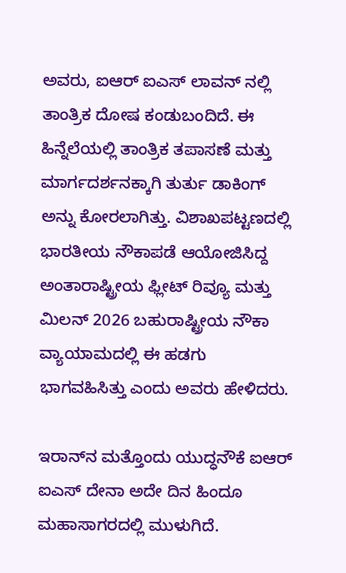ಅವರು, ಐಆರ್ ಐಎಸ್ ಲಾವನ್ ನಲ್ಲಿ ತಾಂತ್ರಿಕ ದೋಷ ಕಂಡುಬಂದಿದೆ. ಈ ಹಿನ್ನೆಲೆಯಲ್ಲಿ ತಾಂತ್ರಿಕ ತಪಾಸಣೆ ಮತ್ತು ಮಾರ್ಗದರ್ಶನಕ್ಕಾಗಿ ತುರ್ತು ಡಾಕಿಂಗ್ ಅನ್ನು ಕೋರಲಾಗಿತ್ತು. ವಿಶಾಖಪಟ್ಟಣದಲ್ಲಿ ಭಾರತೀಯ ನೌಕಾಪಡೆ ಆಯೋಜಿಸಿದ್ದ ಅಂತಾರಾಷ್ಟ್ರೀಯ ಫ್ಲೀಟ್ ರಿವ್ಯೂ ಮತ್ತು ಮಿಲನ್ 2026 ಬಹುರಾಷ್ಟ್ರೀಯ ನೌಕಾ ವ್ಯಾಯಾಮದಲ್ಲಿ ಈ ಹಡಗು ಭಾಗವಹಿಸಿತ್ತು ಎಂದು ಅವರು ಹೇಳಿದರು.

ಇರಾನ್‌ನ ಮತ್ತೊಂದು ಯುದ್ಧನೌಕೆ ಐಆರ್ ಐಎಸ್ ದೇನಾ ಅದೇ ದಿನ ಹಿಂದೂ ಮಹಾಸಾಗರದಲ್ಲಿ ಮುಳುಗಿದೆ.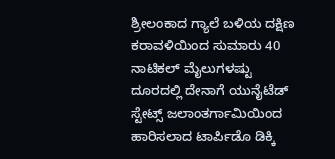ಶ್ರೀಲಂಕಾದ ಗ್ಯಾಲೆ ಬಳಿಯ ದಕ್ಷಿಣ ಕರಾವಳಿಯಿಂದ ಸುಮಾರು 40 ನಾಟಿಕಲ್ ಮೈಲುಗಳಷ್ಟು ದೂರದಲ್ಲಿ ದೇನಾಗೆ ಯುನೈಟೆಡ್ ಸ್ಟೇಟ್ಸ್ ಜಲಾಂತರ್ಗಾಮಿಯಿಂದ ಹಾರಿಸಲಾದ ಟಾರ್ಪಿಡೊ ಡಿಕ್ಕಿ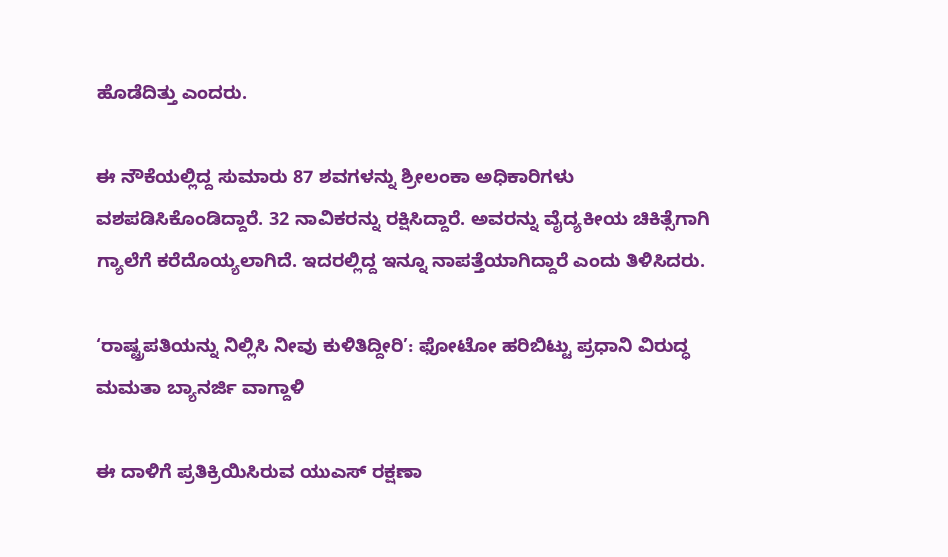ಹೊಡೆದಿತ್ತು ಎಂದರು.

ಈ ನೌಕೆಯಲ್ಲಿದ್ದ ಸುಮಾರು 87 ಶವಗಳನ್ನು ಶ್ರೀಲಂಕಾ ಅಧಿಕಾರಿಗಳು ವಶಪಡಿಸಿಕೊಂಡಿದ್ದಾರೆ. 32 ನಾವಿಕರನ್ನು ರಕ್ಷಿಸಿದ್ದಾರೆ. ಅವರನ್ನು ವೈದ್ಯಕೀಯ ಚಿಕಿತ್ಸೆಗಾಗಿ ಗ್ಯಾಲೆಗೆ ಕರೆದೊಯ್ಯಲಾಗಿದೆ. ಇದರಲ್ಲಿದ್ದ ಇನ್ನೂ ನಾಪತ್ತೆಯಾಗಿದ್ದಾರೆ ಎಂದು ತಿಳಿಸಿದರು.

‘ರಾಷ್ಟ್ರಪತಿಯನ್ನು ನಿಲ್ಲಿಸಿ ನೀವು ಕುಳಿತಿದ್ದೀರಿ’: ಫೋಟೋ ಹರಿಬಿಟ್ಟು ಪ್ರಧಾನಿ ವಿರುದ್ಧ ಮಮತಾ ಬ್ಯಾನರ್ಜಿ ವಾಗ್ದಾಳಿ

ಈ ದಾಳಿಗೆ ಪ್ರತಿಕ್ರಿಯಿಸಿರುವ ಯುಎಸ್ ರಕ್ಷಣಾ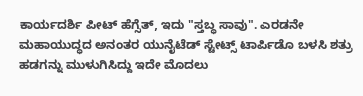ಕಾರ್ಯದರ್ಶಿ ಪೀಟ್ ಹೆಗ್ಸೆತ್, ಇದು "ಸ್ತಬ್ಧ ಸಾವು". ಎರಡನೇ ಮಹಾಯುದ್ಧದ ಅನಂತರ ಯುನೈಟೆಡ್ ಸ್ಟೇಟ್ಸ್ ಟಾರ್ಪಿಡೊ ಬಳಸಿ ಶತ್ರು ಹಡಗನ್ನು ಮುಳುಗಿಸಿದ್ದು ಇದೇ ಮೊದಲು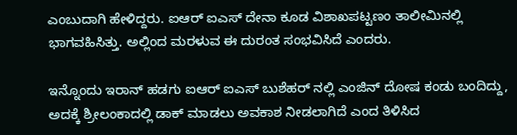ಎಂಬುದಾಗಿ ಹೇಳಿದ್ದರು. ಐಆರ್ ಐಎಸ್ ದೇನಾ ಕೂಡ ವಿಶಾಖಪಟ್ಟಣಂ ತಾಲೀಮಿನಲ್ಲಿ ಭಾಗವಹಿಸಿತ್ತು. ಅಲ್ಲಿಂದ ಮರಳುವ ಈ ದುರಂತ ಸಂಭವಿಸಿದೆ ಎಂದರು.

ಇನ್ನೊಂದು ಇರಾನ್ ಹಡಗು ಐಆರ್ ಐಎಸ್ ಬುಶೆಹರ್ ನಲ್ಲಿ ಎಂಜಿನ್ ದೋಷ ಕಂಡು ಬಂದಿದ್ದು, ಅದಕ್ಕೆ ಶ್ರೀಲಂಕಾದಲ್ಲಿ ಡಾಕ್ ಮಾಡಲು ಅವಕಾಶ ನೀಡಲಾಗಿದೆ ಎಂದ ತಿಳಿಸಿದ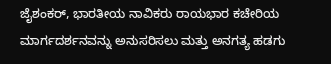ಜೈಶಂಕರ್, ಭಾರತೀಯ ನಾವಿಕರು ರಾಯಭಾರ ಕಚೇರಿಯ ಮಾರ್ಗದರ್ಶನವನ್ನು ಅನುಸರಿಸಲು ಮತ್ತು ಅನಗತ್ಯ ಹಡಗು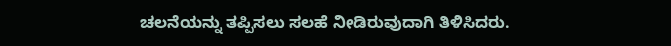ಚಲನೆಯನ್ನು ತಪ್ಪಿಸಲು ಸಲಹೆ ನೀಡಿರುವುದಾಗಿ ತಿಳಿಸಿದರು.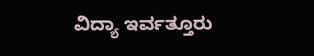ವಿದ್ಯಾ ಇರ್ವತ್ತೂರು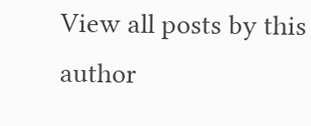View all posts by this author